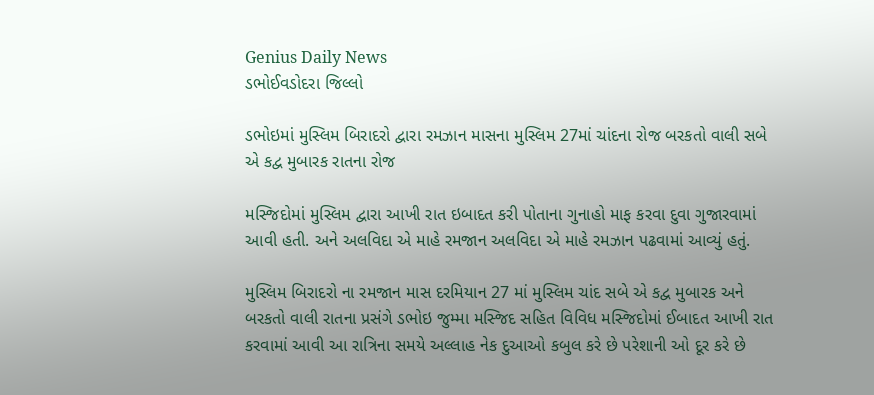Genius Daily News
ડભોઈવડોદરા જિલ્લો

ડભોઇમાં મુસ્લિમ બિરાદરો દ્વારા રમઝાન માસના મુસ્લિમ 27માં ચાંદના રોજ બરકતો વાલી સબે એ કદ્વ મુબારક રાતના રોજ

મસ્જિદોમાં મુસ્લિમ દ્વારા આખી રાત ઇબાદત કરી પોતાના ગુનાહો માફ કરવા દુવા ગુજારવામાં આવી હતી. અને અલવિદા એ માહે રમજાન અલવિદા એ માહે રમઝાન પઢવામાં આવ્યું હતું.

મુસ્લિમ બિરાદરો ના રમજાન માસ દરમિયાન 27 માં મુસ્લિમ ચાંદ સબે એ કદ્વ મુબારક અને બરકતો વાલી રાતના પ્રસંગે ડભોઇ જુમ્મા મસ્જિદ સહિત વિવિધ મસ્જિદોમાં ઈબાદત આખી રાત કરવામાં આવી આ રાત્રિના સમયે અલ્લાહ નેક દુઆઓ કબુલ કરે છે પરેશાની ઓ દૂર કરે છે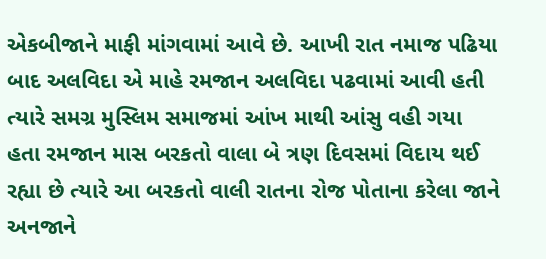એકબીજાને માફી માંગવામાં આવે છે. આખી રાત નમાજ પઢિયા બાદ અલવિદા એ માહે રમજાન અલવિદા પઢવામાં આવી હતી ત્યારે સમગ્ર મુસ્લિમ સમાજમાં આંખ માથી આંસુ વહી ગયા હતા રમજાન માસ બરકતો વાલા બે ત્રણ દિવસમાં વિદાય થઈ રહ્યા છે ત્યારે આ બરકતો વાલી રાતના રોજ પોતાના કરેલા જાને અનજાને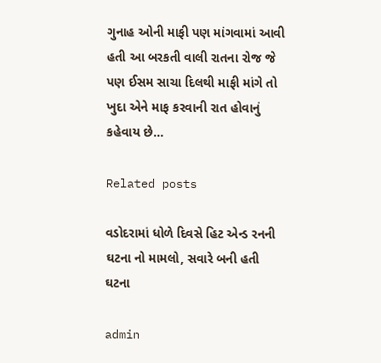ગુનાહ ઓની માફી પણ માંગવામાં આવી હતી આ બરકતી વાલી રાતના રોજ જે પણ ઈસમ સાચા દિલથી માફી માંગે તો ખુદા એને માફ કરવાની રાત હોવાનું કહેવાય છે…

Related posts

વડોદરામાં ધોળે દિવસે હિટ એન્ડ રનની ઘટના નો મામલો, સવારે બની હતી ઘટના

admin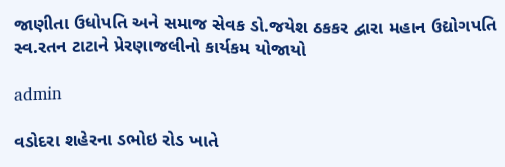જાણીતા ઉધોપતિ અને સમાજ સેવક ડો.જયેશ ઠકકર દ્વારા મહાન ઉદ્યોગપતિ સ્વ.રતન ટાટાને પ્રેરણાજલીનો કાર્યકમ યોજાયો

admin

વડોદરા શહેરના ડભોઇ રોડ ખાતે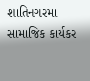શાતિનગરમા સામાજિક કાર્યકર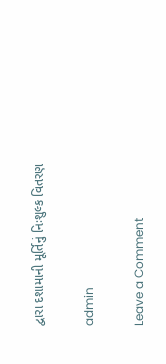દ્વારા દશામાની મૂર્તિનું નિઃશુલ્ક વિતરણ

admin

Leave a Comment